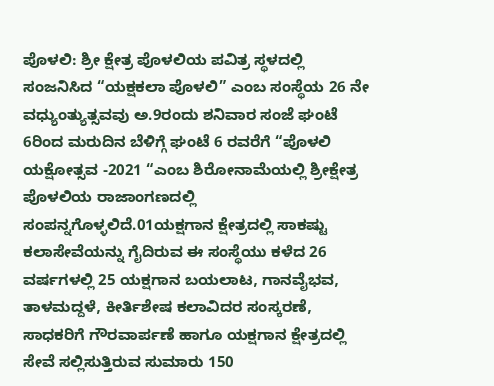ಪೊಳಲಿ: ಶ್ರೀ ಕ್ಷೇತ್ರ ಪೊಳಲಿಯ ಪವಿತ್ರ ಸ್ಥಳದಲ್ಲಿ ಸಂಜನಿಸಿದ “ಯಕ್ಷಕಲಾ ಪೊಳಲಿ” ಎಂಬ ಸಂಸ್ಥೆಯ 26 ನೇ ವಧ್ಯುಂತ್ಯುತ್ಸವವು ಅ.9ರಂದು ಶನಿವಾರ ಸಂಜೆ ಘಂಟೆ 6ರಿಂದ ಮರುದಿನ ಬೆಳಿಗ್ಗೆ ಘಂಟೆ 6 ರವರೆಗೆ “ಪೊಳಲಿ ಯಕ್ಷೋತ್ಸವ -2021 “ಎಂಬ ಶಿರೋನಾಮೆಯಲ್ಲಿ ಶ್ರೀಕ್ಷೇತ್ರ ಪೊಳಲಿಯ ರಾಜಾಂಗಣದಲ್ಲಿ ಸಂಪನ್ನಗೊಳ್ಳಲಿದೆ.01ಯಕ್ಷಗಾನ ಕ್ಷೇತ್ರದಲ್ಲಿ ಸಾಕಷ್ಟು ಕಲಾಸೇವೆಯನ್ನು ಗೈದಿರುವ ಈ ಸಂಸ್ಥೆಯು ಕಳೆದ 26 ವರ್ಷಗಳಲ್ಲಿ 25 ಯಕ್ಷಗಾನ ಬಯಲಾಟ, ಗಾನವೈಭವ, ತಾಳಮದ್ದಳೆ, ಕೀರ್ತಿಶೇಷ ಕಲಾವಿದರ ಸಂಸ್ಕರಣೆ, ಸಾಧಕರಿಗೆ ಗೌರವಾರ್ಪಣೆ ಹಾಗೂ ಯಕ್ಷಗಾನ ಕ್ಷೇತ್ರದಲ್ಲಿ ಸೇವೆ ಸಲ್ಲಿಸುತ್ತಿರುವ ಸುಮಾರು 150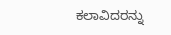ಕಲಾವಿದರನ್ನು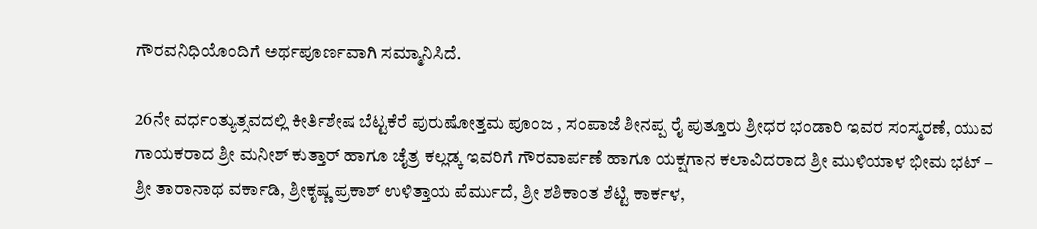ಗೌರವನಿಧಿಯೊಂದಿಗೆ ಅರ್ಥಪೂರ್ಣವಾಗಿ ಸಮ್ಮಾನಿಸಿದೆ.

26ನೇ ವರ್ಧಂತ್ಯುತ್ಸವದಲ್ಲಿ ಕೀರ್ತಿಶೇಷ ಬೆಟ್ಟಕೆರೆ ಪುರುಷೋತ್ತಮ ಪೂಂಜ , ಸಂಪಾಜೆ ಶೀನಪ್ಪ ರೈ ಪುತ್ತೂರು ಶ್ರೀಧರ ಭಂಡಾರಿ ಇವರ ಸಂಸ್ಮರಣೆ, ಯುವ ಗಾಯಕರಾದ ಶ್ರೀ ಮನೀಶ್ ಕುತ್ತಾರ್ ಹಾಗೂ ಚೈತ್ರ ಕಲ್ಲಡ್ಕ ಇವರಿಗೆ ಗೌರವಾರ್ಪಣೆ ಹಾಗೂ ಯಕ್ಷಗಾನ ಕಲಾವಿದರಾದ ಶ್ರೀ ಮುಳಿಯಾಳ ಭೀಮ ಭಟ್ – ಶ್ರೀ ತಾರಾನಾಥ ವರ್ಕಾಡಿ, ಶ್ರೀಕೃಷ್ಣ ಪ್ರಕಾಶ್ ಉಳಿತ್ತಾಯ ಪೆರ್ಮುದೆ, ಶ್ರೀ ಶಶಿಕಾಂತ ಶೆಟ್ಟಿ ಕಾರ್ಕಳ,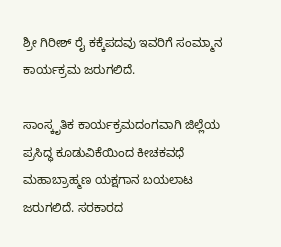ಶ್ರೀ ಗಿರೀಶ್ ರೈ ಕಕ್ಕೆಪದವು ಇವರಿಗೆ ಸಂಮ್ಮಾನ ಕಾರ್ಯಕ್ರಮ ಜರುಗಲಿದೆ.

ಸಾಂಸ್ಕೃತಿಕ ಕಾರ್ಯಕ್ರಮದಂಗವಾಗಿ ಜಿಲ್ಲೆಯ ಪ್ರಸಿದ್ಧ ಕೂಡುವಿಕೆಯಿಂದ ಕೀಚಕವಧೆ ಮಹಾಬ್ರಾಹ್ಮಣ ಯಕ್ಷಗಾನ ಬಯಲಾಟ ಜರುಗಲಿದೆ. ಸರಕಾರದ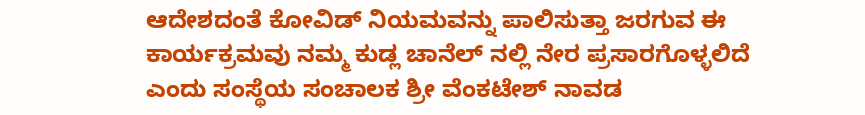ಆದೇಶದಂತೆ ಕೋವಿಡ್ ನಿಯಮವನ್ನು ಪಾಲಿಸುತ್ತಾ ಜರಗುವ ಈ ಕಾರ್ಯಕ್ರಮವು ನಮ್ಮ ಕುಡ್ಲ ಚಾನೆಲ್ ನಲ್ಲಿ ನೇರ ಪ್ರಸಾರಗೊಳ್ಳಲಿದೆ ಎಂದು ಸಂಸ್ಥೆಯ ಸಂಚಾಲಕ ಶ್ರೀ ವೆಂಕಟೇಶ್ ನಾವಡ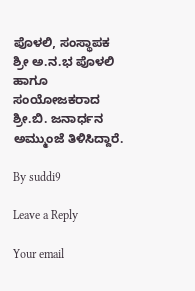ಪೊಳಲಿ, ಸಂಸ್ಥಾಪಕ ಶ್ರೀ ಅ.ನ.ಭ ಪೊಳಲಿ ಹಾಗೂ ಸಂಯೋಜಕರಾದ ಶ್ರೀ.ಬಿ. ಜನಾರ್ಧನ ಅಮ್ಮುಂಜೆ ತಿಳಿಸಿದ್ದಾರೆ.

By suddi9

Leave a Reply

Your email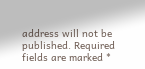address will not be published. Required fields are marked *